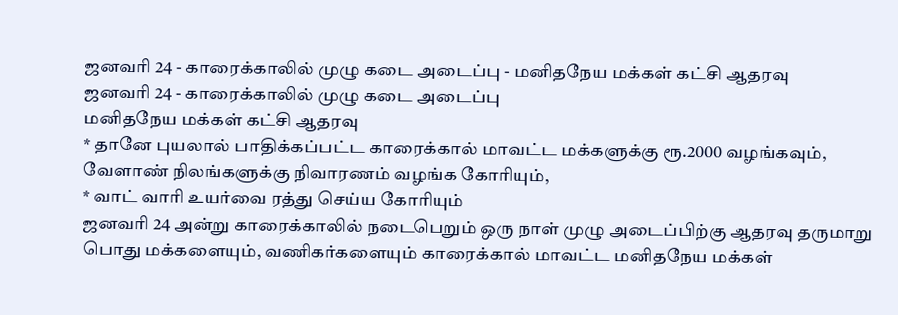ஜனவரி 24 - காரைக்காலில் முழு கடை அடைப்பு - மனிதநேய மக்கள் கட்சி ஆதரவு
ஜனவரி 24 - காரைக்காலில் முழு கடை அடைப்பு
மனிதநேய மக்கள் கட்சி ஆதரவு
* தானே புயலால் பாதிக்கப்பட்ட காரைக்கால் மாவட்ட மக்களுக்கு ரூ.2000 வழங்கவும், வேளாண் நிலங்களுக்கு நிவாரணம் வழங்க கோரியும்,
* வாட் வாரி உயர்வை ரத்து செய்ய கோரியும்
ஜனவரி 24 அன்று காரைக்காலில் நடைபெறும் ஒரு நாள் முழு அடைப்பிற்கு ஆதரவு தருமாறு பொது மக்களையும், வணிகர்களையும் காரைக்கால் மாவட்ட மனிதநேய மக்கள்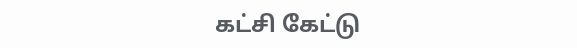கட்சி கேட்டு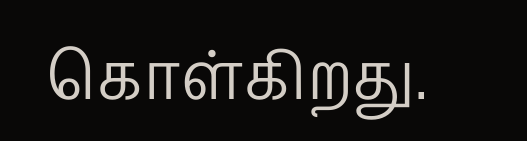கொள்கிறது.